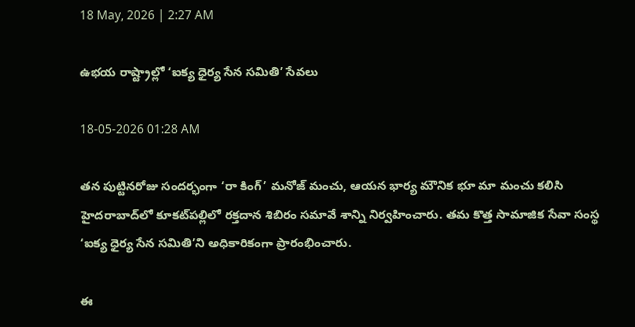18 May, 2026 | 2:27 AM

ఉభయ రాష్ట్రాల్లో ‘ఐక్య ధైర్య సేన సమితి’ సేవలు

18-05-2026 01:28 AM

తన పుట్టినరోజు సందర్భంగా ‘రా కింగ్’ మనోజ్ మంచు, ఆయన భార్య మౌనిక భూ మా మంచు కలిసి హైదరాబాద్‌లో కూకట్‌పల్లిలో రక్తదాన శిబిరం సమావే శాన్ని నిర్వహించారు. తమ కొత్త సామాజిక సేవా సంస్థ ‘ఐక్య ధైర్య సేన సమితి’ని అధికారికంగా ప్రారంభించారు.

ఈ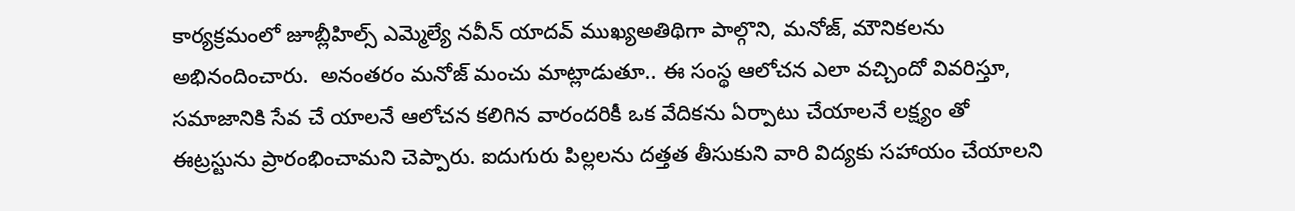కార్యక్రమంలో జూబ్లీహిల్స్ ఎమ్మెల్యే నవీన్ యాదవ్ ముఖ్యఅతిథిగా పాల్గొని, మనోజ్, మౌనికలను అభినందించారు.  అనంతరం మనోజ్ మంచు మాట్లాడుతూ.. ఈ సంస్థ ఆలోచన ఎలా వచ్చిందో వివరిస్తూ, సమాజానికి సేవ చే యాలనే ఆలోచన కలిగిన వారందరికీ ఒక వేదికను ఏర్పాటు చేయాలనే లక్ష్యం తో ఈట్రస్టును ప్రారంభించామని చెప్పారు. ఐదుగురు పిల్లలను దత్తత తీసుకుని వారి విద్యకు సహాయం చేయాలని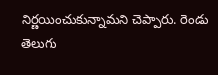నిర్ణయించుకున్నామని చెప్పారు. రెండు తెలుగు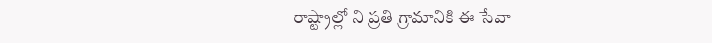రాష్ట్రాల్లో ని ప్రతి గ్రామానికి ఈ సేవా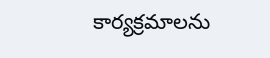కార్యక్రమాలను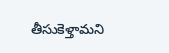తీసుకెళ్తామని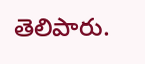తెలిపారు.